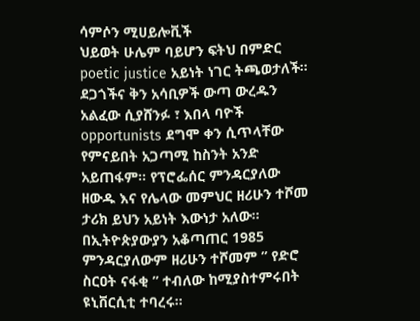ሳምሶን ሚሀይሎቪች
ህይወት ሁሌም ባይሆን ፍትህ በምድር poetic justice አይነት ነገር ትጫወታለች። ደጋጎችና ቅን አሳቢዎች ውጣ ውረዱን አልፈው ሲያሸንፉ ፣ እበላ ባዮች opportunists ደግሞ ቀን ሲጥላቸው የምናይበት አጋጣሚ ከስንት አንድ አይጠፋም። የፕሮፌሰር ምንዳርያለው ዘውዱ እና የሌላው መምህር ዘሪሁን ተሾመ ታሪክ ይህን አይነት እውነታ አለው።
በኢትዮጵያውያን አቆጣጠር 1985 ምንዳርያለውም ዘሪሁን ተሾመም ” የድሮ ስርዐት ናፋቂ ” ተብለው ከሚያስተምሩበት ዩኒቨርሲቲ ተባረሩ።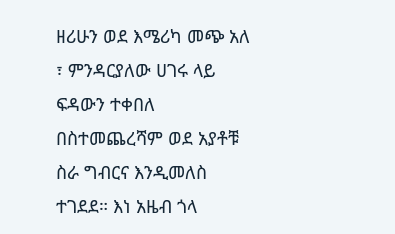ዘሪሁን ወደ እሜሪካ መጭ አለ ፣ ምንዳርያለው ሀገሩ ላይ ፍዳውን ተቀበለ በስተመጨረሻም ወደ አያቶቹ ስራ ግብርና እንዲመለስ ተገደደ። እነ አዜብ ጎላ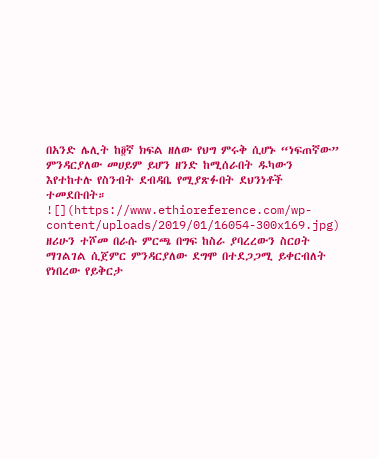በአንድ ሌሊት ከ፬ኛ ክፍል ዘለው የህግ ምሩቅ ሲሆኑ “ነፍጠኛው” ምንዳርያለው መሀይም ይሆን ዘንድ ከሚሰራበት ዱካውን እየተከተሉ የስንብት ደብዳቤ የሚያጽፉበት ደህንነቶች ተመደቡበት።
![](https://www.ethioreference.com/wp-content/uploads/2019/01/16054-300x169.jpg)
ዘሪሁን ተሾመ በራሱ ምርጫ በግፍ ከስራ ያባረረውን ስርዐት ማገልገል ሲጀምር ምንዳርያለው ደግሞ በተደጋጋሚ ይቀርብለት የነበረው የይቅርታ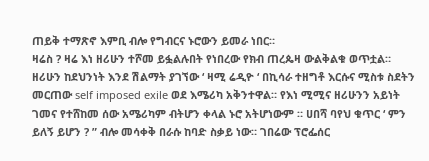ጠይቅ ተማጽኖ እምቢ ብሎ የግብርና ኑሮውን ይመራ ነበር።
ዛሬስ ? ዛሬ እነ ዘሪሁን ተሾመ ይፏልሉበት የነበረው የክብ ጠረጴዛ ውልቅልቁ ወጥቷል። ዘሪሁን ከደህንነት እንደ ሽልማት ያገኘው ‘ ዛሚ ሬዲዮ ‘ በኪሳራ ተዘግቶ እርሱና ሚስቱ ስደትን መርጠው self imposed exile ወደ እሜሪካ አቅንተዋል። የእነ ሚሚና ዘሪሁንን አይነት ገመና የተሸከመ ሰው አሜሪካም ብትሆን ቀላል ኑሮ አትሆነውም ። ሀበሻ ባየህ ቁጥር ‘ ምን ይለኝ ይሆን ? ” ብሎ መሳቀቅ በራሱ ከባድ ስቃይ ነው። ገበሬው ፕሮፌሰር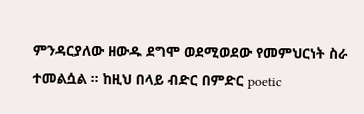ምንዳርያለው ዘውዱ ደግሞ ወደሚወደው የመምህርነት ስራ ተመልሷል ። ከዚህ በላይ ብድር በምድር poetic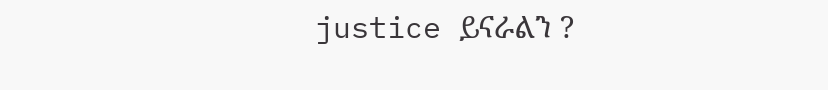justice ይናራልን ?